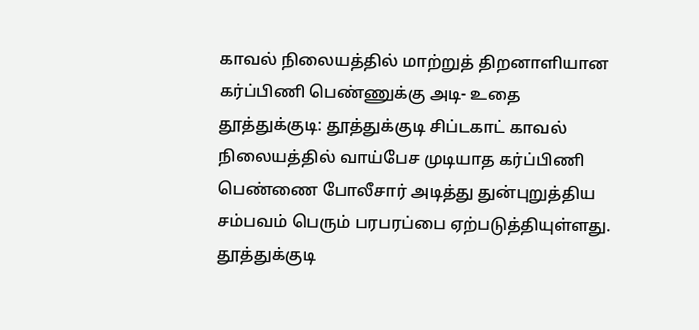காவல் நிலையத்தில் மாற்றுத் திறனாளியான கர்ப்பிணி பெண்ணுக்கு அடி- உதை
தூத்துக்குடி: தூத்துக்குடி சிப்டகாட் காவல் நிலையத்தில் வாய்பேச முடியாத கர்ப்பிணி பெண்ணை போலீசார் அடித்து துன்புறுத்திய சம்பவம் பெரும் பரபரப்பை ஏற்படுத்தியுள்ளது.
தூத்துக்குடி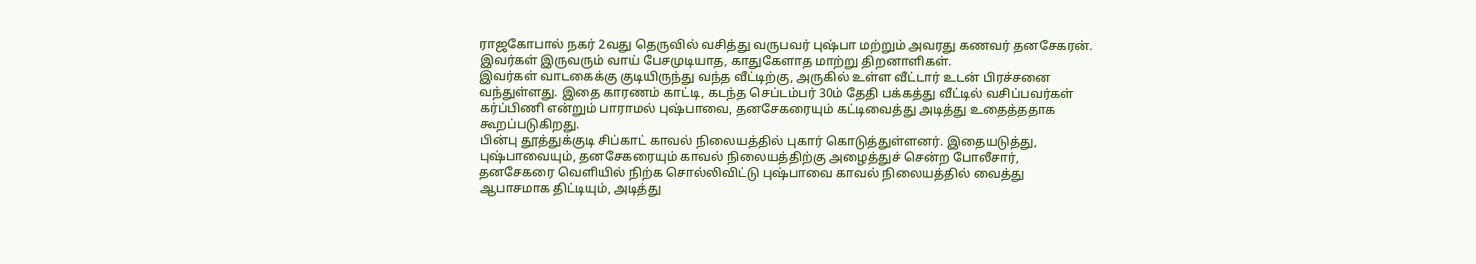ராஜகோபால் நகர் 2வது தெருவில் வசித்து வருபவர் புஷ்பா மற்றும் அவரது கணவர் தனசேகரன். இவர்கள் இருவரும் வாய் பேசமுடியாத, காதுகேளாத மாற்று திறனாளிகள்.
இவர்கள் வாடகைக்கு குடியிருந்து வந்த வீட்டிற்கு, அருகில் உள்ள வீட்டார் உடன் பிரச்சனை வந்துள்ளது. இதை காரணம் காட்டி, கடந்த செப்டம்பர் 30ம் தேதி பக்கத்து வீட்டில் வசிப்பவர்கள் கர்ப்பிணி என்றும் பாராமல் புஷ்பாவை, தனசேகரையும் கட்டிவைத்து அடித்து உதைத்ததாக கூறப்படுகிறது.
பின்பு தூத்துக்குடி சிப்காட் காவல் நிலையத்தில் புகார் கொடுத்துள்ளனர். இதையடுத்து, புஷ்பாவையும், தனசேகரையும் காவல் நிலையத்திற்கு அழைத்துச் சென்ற போலீசார், தனசேகரை வெளியில் நிற்க சொல்லிவிட்டு புஷ்பாவை காவல் நிலையத்தில் வைத்து ஆபாசமாக திட்டியும், அடித்து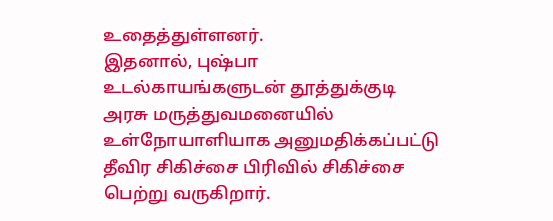உதைத்துள்ளனர்.
இதனால், புஷ்பா உடல்காயங்களுடன் தூத்துக்குடி அரசு மருத்துவமனையில் உள்நோயாளியாக அனுமதிக்கப்பட்டு தீவிர சிகிச்சை பிரிவில் சிகிச்சை பெற்று வருகிறார்.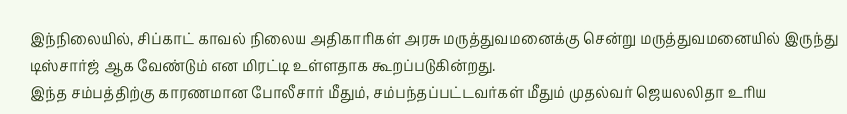இந்நிலையில், சிப்காட் காவல் நிலைய அதிகாரிகள் அரசு மருத்துவமனைக்கு சென்று மருத்துவமனையில் இருந்து டிஸ்சார்ஜ் ஆக வேண்டும் என மிரட்டி உள்ளதாக கூறப்படுகின்றது.
இந்த சம்பத்திற்கு காரணமான போலீசார் மீதும், சம்பந்தப்பட்டவர்கள் மீதும் முதல்வர் ஜெயலலிதா உரிய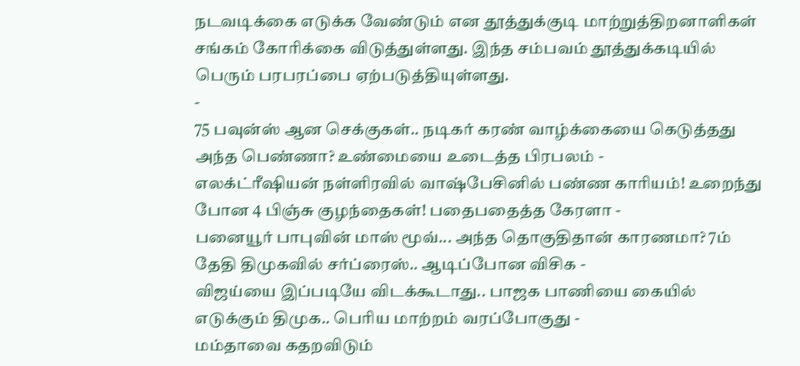நடவடிக்கை எடுக்க வேண்டும் என தூத்துக்குடி மாற்றுத்திறனாளிகள் சங்கம் கோரிக்கை விடுத்துள்ளது. இந்த சம்பவம் தூத்துக்கடியில் பெரும் பரபரப்பை ஏற்படுத்தியுள்ளது.
-
75 பவுன்ஸ் ஆன செக்குகள்.. நடிகர் கரண் வாழ்க்கையை கெடுத்தது அந்த பெண்ணா? உண்மையை உடைத்த பிரபலம் -
எலக்ட்ரீஷியன் நள்ளிரவில் வாஷ்பேசினில் பண்ண காரியம்! உறைந்து போன 4 பிஞ்சு குழந்தைகள்! பதைபதைத்த கேரளா -
பனையூர் பாபுவின் மாஸ் மூவ்... அந்த தொகுதிதான் காரணமா? 7ம் தேதி திமுகவில் சர்ப்ரைஸ்.. ஆடிப்போன விசிக -
விஜய்யை இப்படியே விடக்கூடாது.. பாஜக பாணியை கையில் எடுக்கும் திமுக.. பெரிய மாற்றம் வரப்போகுது -
மம்தாவை கதறவிடும்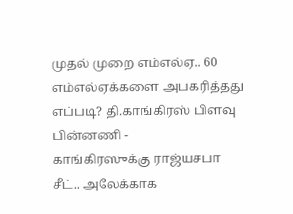முதல் முறை எம்எல்ஏ.. 60 எம்எல்ஏக்களை அபகரித்தது எப்படி? தி.காங்கிரஸ் பிளவு பின்னணி -
காங்கிரஸுக்கு ராஜ்யசபா சீட்.. அலேக்காக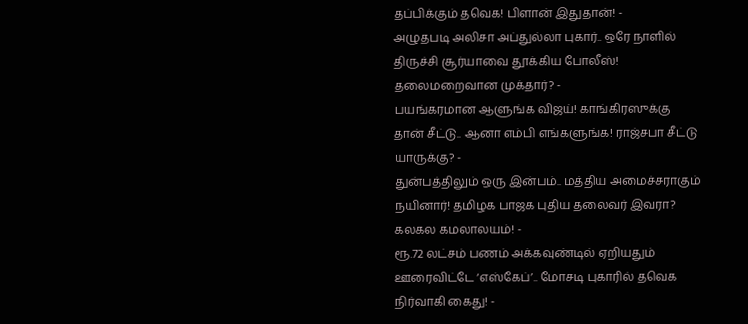தப்பிக்கும் தவெக! பிளான் இதுதான்! -
அழுதபடி அலிசா அப்துல்லா புகார்.. ஒரே நாளில் திருச்சி சூர்யாவை தூக்கிய போலீஸ்! தலைமறைவான முக்தார்? -
பயங்கரமான ஆளுங்க விஜய்! காங்கிரஸுக்கு தான் சீட்டு.. ஆனா எம்பி எங்களுங்க! ராஜ்சபா சீட்டு யாருக்கு? -
துன்பத்திலும் ஒரு இன்பம்.. மத்திய அமைச்சராகும் நயினார்! தமிழக பாஜக புதிய தலைவர் இவரா? கலகல கமலாலயம்! -
ரூ.72 லட்சம் பணம் அக்கவுண்டில் ஏறியதும் ஊரைவிட்டே ‘எஸ்கேப்’.. மோசடி புகாரில் தவெக நிர்வாகி கைது! -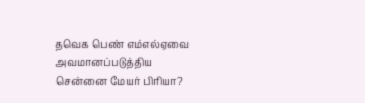தவெக பெண் எம்எல்ஏவை அவமானப்படுத்திய சென்னை மேயர் பிரியா?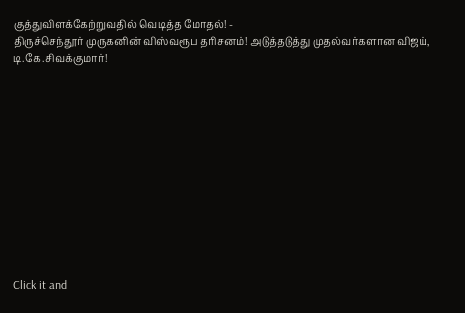குத்துவிளக்கேற்றுவதில் வெடித்த மோதல்! -
திருச்செந்தூர் முருகனின் விஸ்வரூப தரிசனம்! அடுத்தடுத்து முதல்வர்களான விஜய், டி.கே.சிவக்குமார்!












Click it and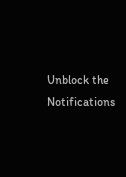Unblock the Notifications